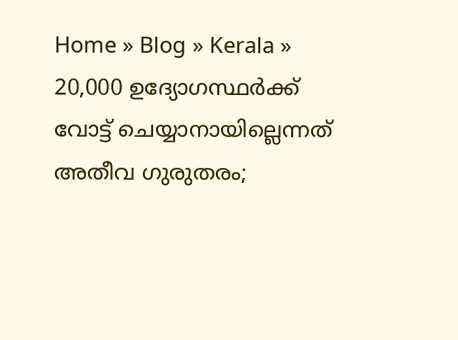Home » Blog » Kerala » 20,000 ഉദ്യോഗസ്ഥര്‍ക്ക് വോട്ട് ചെയ്യാനായില്ലെന്നത് അതീവ ഗുരുതരം;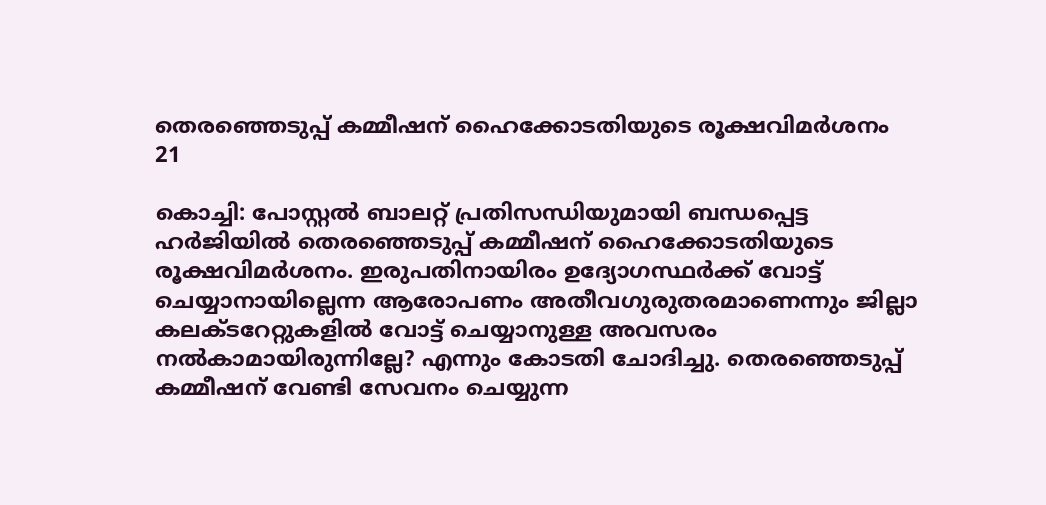തെരഞ്ഞെടുപ്പ് കമ്മീഷന് ഹൈക്കോടതിയുടെ രൂക്ഷവിമര്‍ശനം
21

കൊച്ചി: പോസ്റ്റല്‍ ബാലറ്റ് പ്രതിസന്ധിയുമായി ബന്ധപ്പെട്ട ഹർജിയില്‍ തെരഞ്ഞെടുപ്പ് കമ്മീഷന് ഹൈക്കോടതിയുടെ രൂക്ഷവിമര്‍ശനം. ഇരുപതിനായിരം ഉദ്യോഗസ്ഥര്‍ക്ക് വോട്ട് ചെയ്യാനായില്ലെന്ന ആരോപണം അതീവഗുരുതരമാണെന്നും ജില്ലാ കലക്ടറേറ്റുകളില്‍ വോട്ട് ചെയ്യാനുള്ള അവസരം നല്‍കാമായിരുന്നില്ലേ? എന്നും കോടതി ചോദിച്ചു. തെരഞ്ഞെടുപ്പ് കമ്മീഷന് വേണ്ടി സേവനം ചെയ്യുന്ന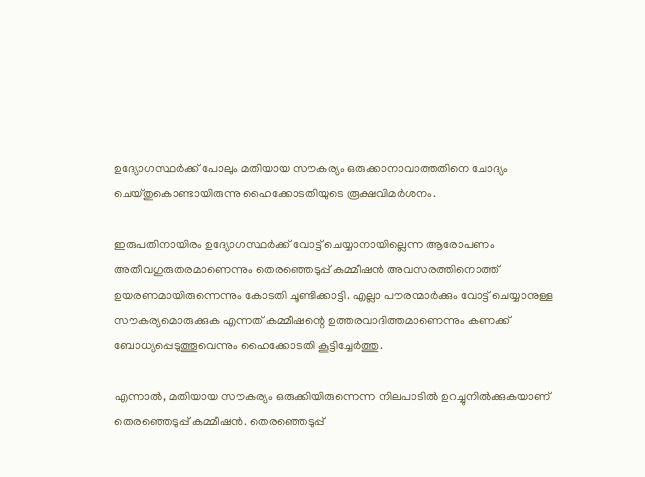ഉദ്യോഗസ്ഥര്‍ക്ക് പോലും മതിയായ സൗകര്യം ഒരുക്കാനാവാത്തതിനെ ചോദ്യം ചെയ്തുകൊണ്ടായിരുന്നു ഹൈക്കോടതിയുടെ രൂക്ഷവിമര്‍ശനം.

ഇരുപതിനായിരം ഉദ്യോഗസ്ഥര്‍ക്ക് വോട്ട് ചെയ്യാനായില്ലെന്ന ആരോപണം അതീവഗുരുതരമാണെന്നും തെരഞ്ഞെടുപ്പ് കമ്മീഷന്‍ അവസരത്തിനൊത്ത് ഉയരണമായിരുന്നെന്നും കോടതി ചൂണ്ടിക്കാട്ടി. എല്ലാ പൗരന്മാര്‍ക്കും വോട്ട് ചെയ്യാനുള്ള സൗകര്യമൊരുക്കുക എന്നത് കമ്മീഷന്റെ ഉത്തരവാദിത്തമാണെന്നും കണക്ക് ബോധ്യപ്പെടുത്തൂവെന്നും ഹൈക്കോടതി കൂട്ടിച്ചേര്‍ത്തു.

എന്നാൽ, മതിയായ സൗകര്യം ഒരുക്കിയിരുന്നെന്ന നിലപാടില്‍ ഉറച്ചുനില്‍ക്കുകയാണ് തെരഞ്ഞെടുപ്പ് കമ്മീഷന്‍. തെരഞ്ഞെടുപ്പ്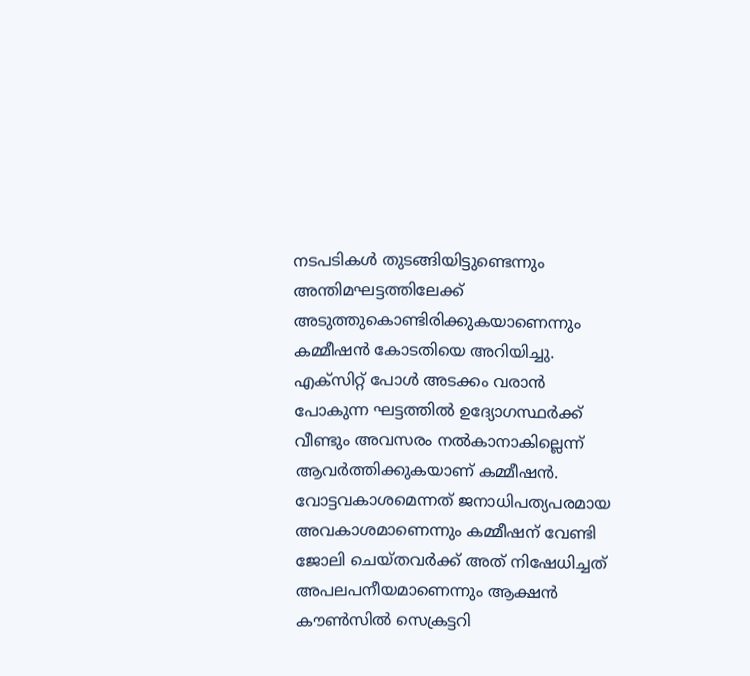നടപടികള്‍ തുടങ്ങിയിട്ടുണ്ടെന്നും അന്തിമഘട്ടത്തിലേക്ക് അടുത്തുകൊണ്ടിരിക്കുകയാണെന്നും കമ്മീഷന്‍ കോടതിയെ അറിയിച്ചു. എക്‌സിറ്റ് പോള്‍ അടക്കം വരാന്‍ പോകുന്ന ഘട്ടത്തില്‍ ഉദ്യോഗസ്ഥർക്ക് വീണ്ടും അവസരം നല്‍കാനാകില്ലെന്ന് ആവര്‍ത്തിക്കുകയാണ് കമ്മീഷന്‍. വോട്ടവകാശമെന്നത് ജനാധിപത്യപരമായ അവകാശമാണെന്നും കമ്മീഷന് വേണ്ടി ജോലി ചെയ്തവര്‍ക്ക് അത് നിഷേധിച്ചത് അപലപനീയമാണെന്നും ആക്ഷന്‍ കൗണ്‍സില്‍ സെക്രട്ടറി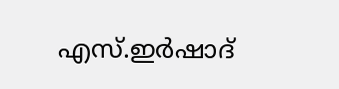എസ്.ഇര്‍ഷാദ്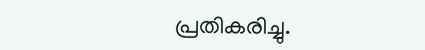പ്രതികരിച്ചു.